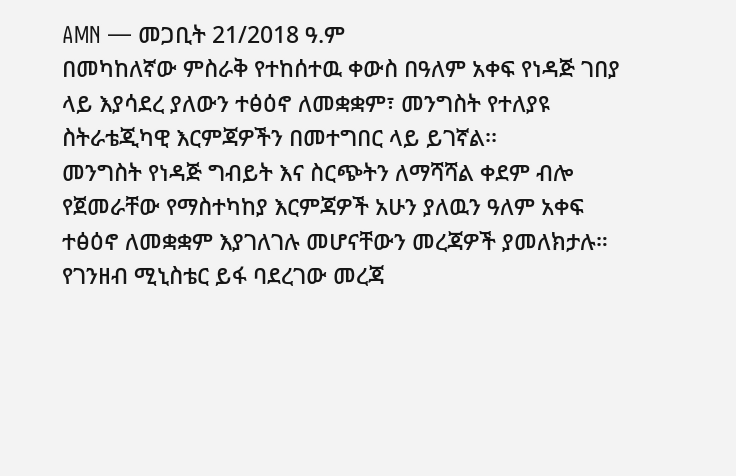AMN — መጋቢት 21/2018 ዓ.ም
በመካከለኛው ምስራቅ የተከሰተዉ ቀውስ በዓለም አቀፍ የነዳጅ ገበያ ላይ እያሳደረ ያለውን ተፅዕኖ ለመቋቋም፣ መንግስት የተለያዩ ስትራቴጂካዊ እርምጃዎችን በመተግበር ላይ ይገኛል፡፡
መንግስት የነዳጅ ግብይት እና ስርጭትን ለማሻሻል ቀደም ብሎ የጀመራቸው የማስተካከያ እርምጃዎች አሁን ያለዉን ዓለም አቀፍ ተፅዕኖ ለመቋቋም እያገለገሉ መሆናቸውን መረጃዎች ያመለክታሉ።
የገንዘብ ሚኒስቴር ይፋ ባደረገው መረጃ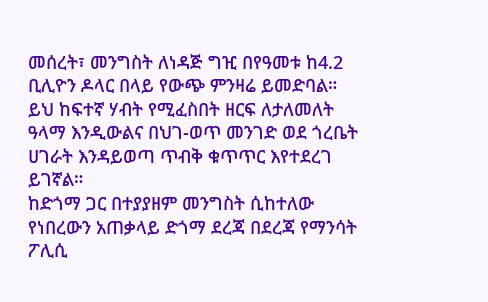መሰረት፣ መንግስት ለነዳጅ ግዢ በየዓመቱ ከ4.2 ቢሊዮን ዶላር በላይ የውጭ ምንዛሬ ይመድባል። ይህ ከፍተኛ ሃብት የሚፈስበት ዘርፍ ለታለመለት ዓላማ እንዲውልና በህገ-ወጥ መንገድ ወደ ጎረቤት ሀገራት እንዳይወጣ ጥብቅ ቁጥጥር እየተደረገ ይገኛል።
ከድጎማ ጋር በተያያዘም መንግስት ሲከተለው የነበረውን አጠቃላይ ድጎማ ደረጃ በደረጃ የማንሳት ፖሊሲ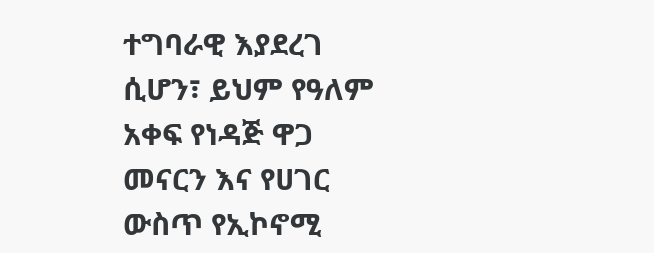ተግባራዊ እያደረገ ሲሆን፣ ይህም የዓለም አቀፍ የነዳጅ ዋጋ መናርን እና የሀገር ውስጥ የኢኮኖሚ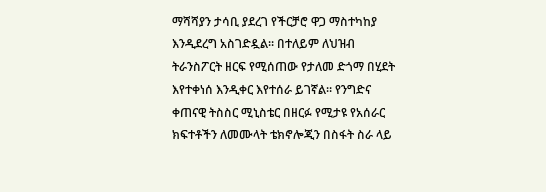ማሻሻያን ታሳቢ ያደረገ የችርቻሮ ዋጋ ማስተካከያ እንዲደረግ አስገድዷል። በተለይም ለህዝብ ትራንስፖርት ዘርፍ የሚሰጠው የታለመ ድጎማ በሂደት እየተቀነሰ እንዲቀር እየተሰራ ይገኛል። የንግድና ቀጠናዊ ትስስር ሚኒስቴር በዘርፉ የሚታዩ የአሰራር ክፍተቶችን ለመሙላት ቴክኖሎጂን በስፋት ስራ ላይ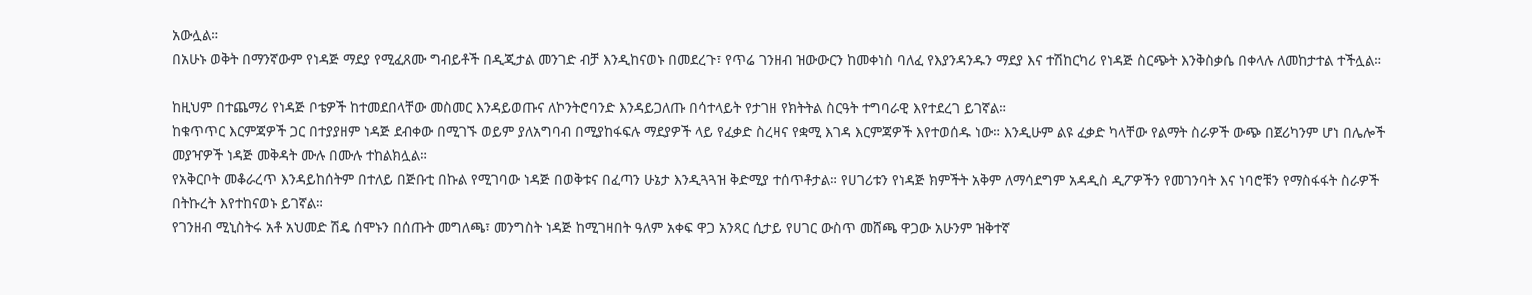አውሏል።
በአሁኑ ወቅት በማንኛውም የነዳጅ ማደያ የሚፈጸሙ ግብይቶች በዲጂታል መንገድ ብቻ እንዲከናወኑ በመደረጉ፣ የጥሬ ገንዘብ ዝውውርን ከመቀነስ ባለፈ የእያንዳንዱን ማደያ እና ተሽከርካሪ የነዳጅ ስርጭት እንቅስቃሴ በቀላሉ ለመከታተል ተችሏል።

ከዚህም በተጨማሪ የነዳጅ ቦቴዎች ከተመደበላቸው መስመር እንዳይወጡና ለኮንትሮባንድ እንዳይጋለጡ በሳተላይት የታገዘ የክትትል ስርዓት ተግባራዊ እየተደረገ ይገኛል።
ከቁጥጥር እርምጃዎች ጋር በተያያዘም ነዳጅ ደብቀው በሚገኙ ወይም ያለአግባብ በሚያከፋፍሉ ማደያዎች ላይ የፈቃድ ስረዛና የቋሚ እገዳ እርምጃዎች እየተወሰዱ ነው። እንዲሁም ልዩ ፈቃድ ካላቸው የልማት ስራዎች ውጭ በጀሪካንም ሆነ በሌሎች መያዣዎች ነዳጅ መቅዳት ሙሉ በሙሉ ተከልክሏል።
የአቅርቦት መቆራረጥ እንዳይከሰትም በተለይ በጅቡቲ በኩል የሚገባው ነዳጅ በወቅቱና በፈጣን ሁኔታ እንዲጓጓዝ ቅድሚያ ተሰጥቶታል። የሀገሪቱን የነዳጅ ክምችት አቅም ለማሳደግም አዳዲስ ዲፖዎችን የመገንባት እና ነባሮቹን የማስፋፋት ስራዎች በትኩረት እየተከናወኑ ይገኛል።
የገንዘብ ሚኒስትሩ አቶ አህመድ ሽዴ ሰሞኑን በሰጡት መግለጫ፣ መንግስት ነዳጅ ከሚገዛበት ዓለም አቀፍ ዋጋ አንጻር ሲታይ የሀገር ውስጥ መሸጫ ዋጋው አሁንም ዝቅተኛ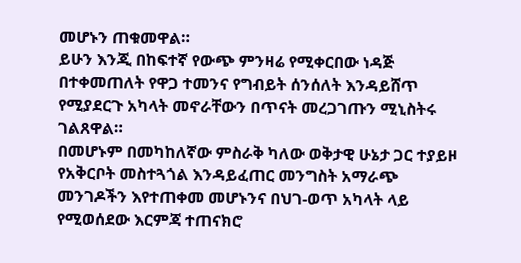መሆኑን ጠቁመዋል።
ይሁን እንጂ በከፍተኛ የውጭ ምንዛሬ የሚቀርበው ነዳጅ በተቀመጠለት የዋጋ ተመንና የግብይት ሰንሰለት እንዳይሸጥ የሚያደርጉ አካላት መኖራቸውን በጥናት መረጋገጡን ሚኒስትሩ ገልጸዋል።
በመሆኑም በመካከለኛው ምስራቅ ካለው ወቅታዊ ሁኔታ ጋር ተያይዞ የአቅርቦት መስተጓጎል እንዳይፈጠር መንግስት አማራጭ መንገዶችን እየተጠቀመ መሆኑንና በህገ-ወጥ አካላት ላይ የሚወሰደው እርምጃ ተጠናክሮ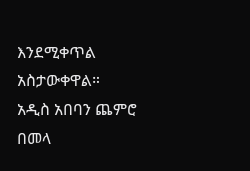እንደሚቀጥል አስታውቀዋል።
አዲስ አበባን ጨምሮ በመላ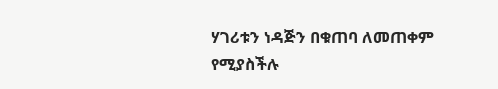ሃገሪቱን ነዳጅን በቁጠባ ለመጠቀም የሚያስችሉ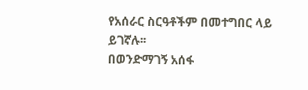የአሰራር ስርዓቶችም በመተግበር ላይ ይገኛሉ፡፡
በወንድማገኝ አሰፋ